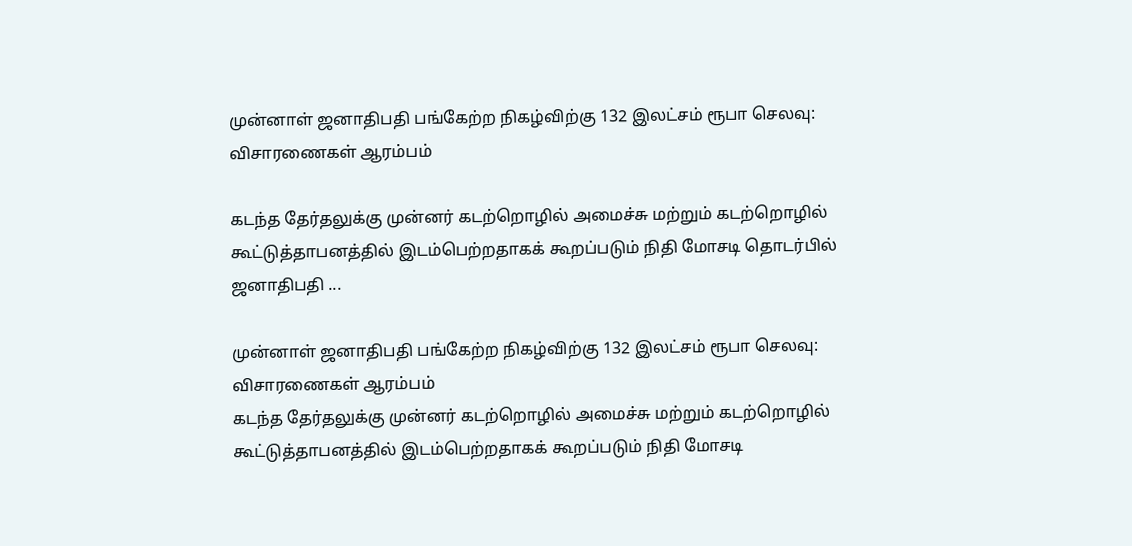முன்னாள் ஜனாதிபதி பங்கேற்ற நிகழ்விற்கு 132 இலட்சம் ரூபா செலவு: விசாரணைகள் ஆரம்பம்

கடந்த தேர்தலுக்கு முன்னர் கடற்றொழில் அமைச்சு மற்றும் கடற்றொழில் கூட்டுத்தாபனத்தில் இடம்பெற்றதாகக் கூறப்படும் நிதி மோசடி தொடர்பில் ஜனாதிபதி ...

முன்னாள் ஜனாதிபதி பங்கேற்ற நிகழ்விற்கு 132 இலட்சம் ரூபா செலவு: விசாரணைகள் ஆரம்பம்
கடந்த தேர்தலுக்கு முன்னர் கடற்றொழில் அமைச்சு மற்றும் கடற்றொழில் கூட்டுத்தாபனத்தில் இடம்பெற்றதாகக் கூறப்படும் நிதி மோசடி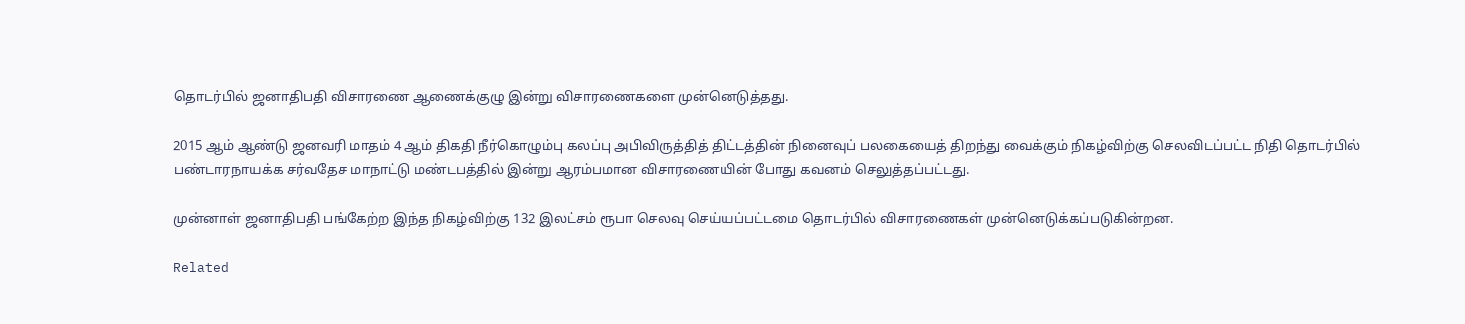தொடர்பில் ஜனாதிபதி விசாரணை ஆணைக்குழு இன்று விசாரணைகளை முன்னெடுத்தது.

2015 ஆம் ஆண்டு ஜனவரி மாதம் 4 ஆம் திகதி நீர்கொழும்பு கலப்பு அபிவிருத்தித் திட்டத்தின் நினைவுப் பலகையைத் திறந்து வைக்கும் நிகழ்விற்கு செலவிடப்பட்ட நிதி தொடர்பில் பண்டாரநாயக்க சர்வதேச மாநாட்டு மண்டபத்தில் இன்று ஆரம்பமான விசாரணையின் போது கவனம் செலுத்தப்பட்டது.

முன்னாள் ஜனாதிபதி பங்கேற்ற இந்த நிகழ்விற்கு 132 இலட்சம் ரூபா செலவு செய்யப்பட்டமை தொடர்பில் விசாரணைகள் முன்னெடுக்கப்படுகின்றன.

Related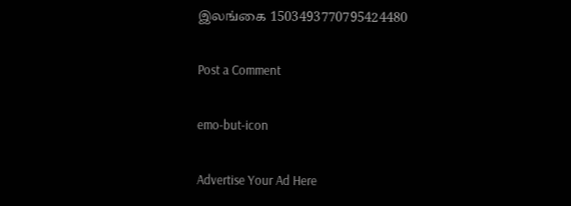இலங்கை 1503493770795424480

Post a Comment

emo-but-icon

Advertise Your Ad Here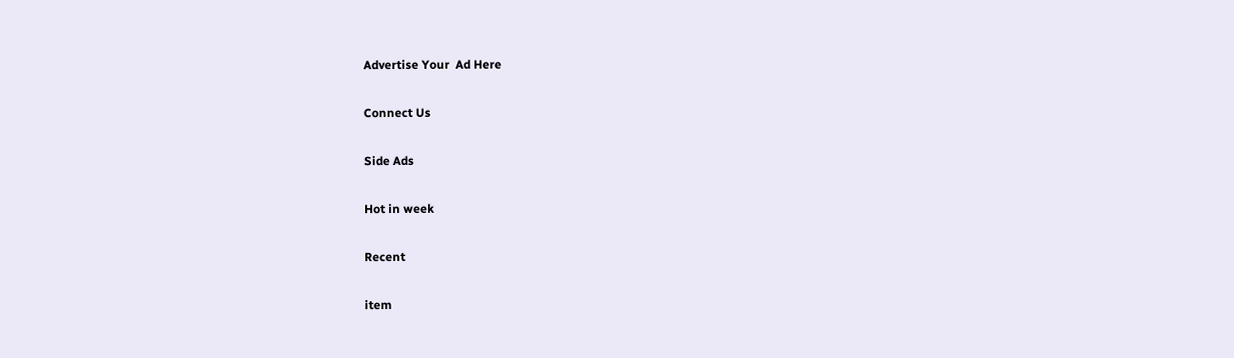Advertise Your  Ad Here

Connect Us

Side Ads

Hot in week

Recent

item